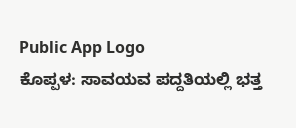Public App Logo
ಕೊಪ್ಪಳ: ಸಾವಯವ ಪದ್ದತಿಯಲ್ಲಿ ಭತ್ತ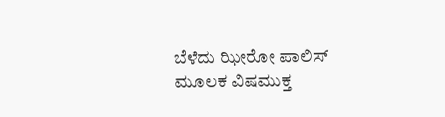ಬೆಳೆದು ಝೀರೋ ಪಾಲಿಸ್ ಮೂಲಕ ವಿಷಮುಕ್ತ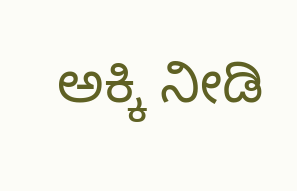ಅಕ್ಕಿ ನೀಡಿ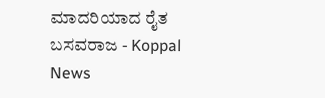ಮಾದರಿಯಾದ ರೈತ ಬಸವರಾಜ - Koppal News